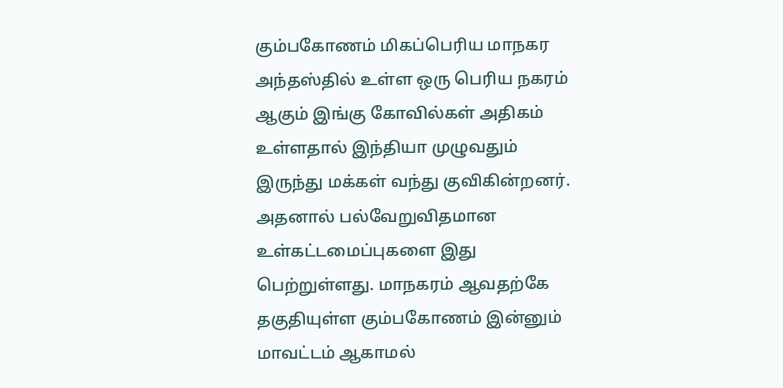கும்பகோணம் மிகப்பெரிய மாநகர அந்தஸ்தில் உள்ள ஒரு பெரிய நகரம் ஆகும் இங்கு கோவில்கள் அதிகம் உள்ளதால் இந்தியா முழுவதும் இருந்து மக்கள் வந்து குவிகின்றனர்.
அதனால் பல்வேறுவிதமான உள்கட்டமைப்புகளை இது பெற்றுள்ளது. மாநகரம் ஆவதற்கே தகுதியுள்ள கும்பகோணம் இன்னும் மாவட்டம் ஆகாமல்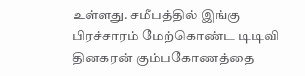உள்ளது. சமீபத்தில் இங்கு பிரச்சாரம் மேற்கொண்ட டிடிவி தினகரன் கும்பகோணத்தை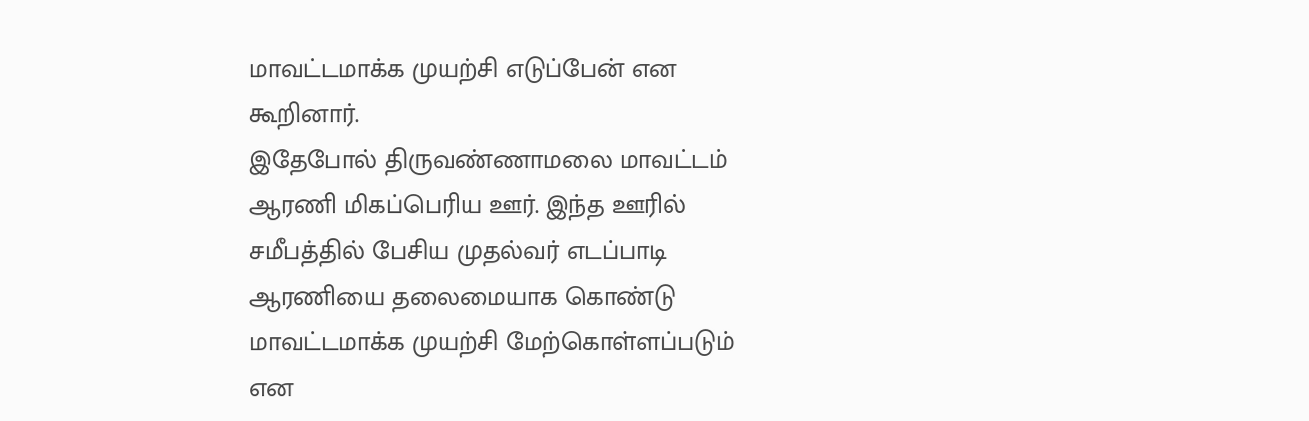மாவட்டமாக்க முயற்சி எடுப்பேன் என கூறினார்.
இதேபோல் திருவண்ணாமலை மாவட்டம் ஆரணி மிகப்பெரிய ஊர். இந்த ஊரில் சமீபத்தில் பேசிய முதல்வர் எடப்பாடி ஆரணியை தலைமையாக கொண்டு மாவட்டமாக்க முயற்சி மேற்கொள்ளப்படும் என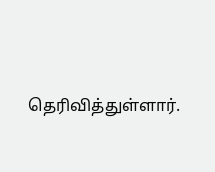தெரிவித்துள்ளார்.